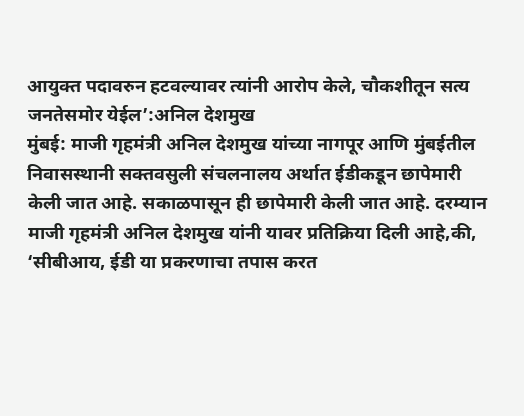आयुक्त पदावरुन हटवल्यावर त्यांनी आरोप केले, चौकशीतून सत्य जनतेसमोर येईल’:अनिल देशमुख
मुंबई: माजी गृहमंत्री अनिल देशमुख यांच्या नागपूर आणि मुंबईतील निवासस्थानी सक्तवसुली संचलनालय अर्थात ईडीकडून छापेमारी केली जात आहे. सकाळपासून ही छापेमारी केली जात आहे. दरम्यान माजी गृहमंत्री अनिल देशमुख यांनी यावर प्रतिक्रिया दिली आहे,की, ‘सीबीआय, ईडी या प्रकरणाचा तपास करत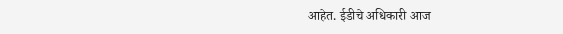आहेत. ईडीचे अधिकारी आज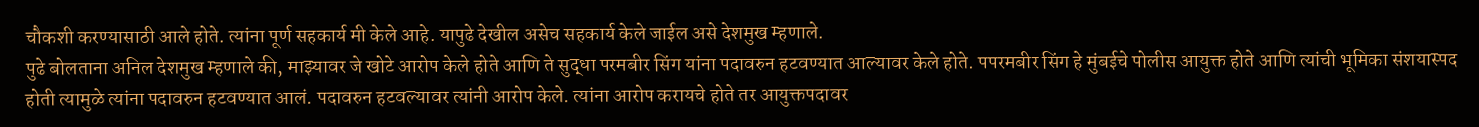चौकशी करण्यासाठी आले होते. त्यांना पूर्ण सहकार्य मी केले आहे. यापुढे देखील असेच सहकार्य केले जाईल असे देशमुख म्हणाले.
पुढे बोलताना अनिल देशमुख म्हणाले की, माझ्यावर जे खोटे आरोप केले होते आणि ते सुद्धा परमबीर सिंग यांना पदावरुन हटवण्यात आल्यावर केले होते. पपरमबीर सिंग हे मुंबईचे पोलीस आयुक्त होते आणि त्यांची भूमिका संशयास्पद होती त्यामुळे त्यांना पदावरुन हटवण्यात आलं. पदावरुन हटवल्यावर त्यांनी आरोप केले. त्यांना आरोप करायचे होते तर आयुक्तपदावर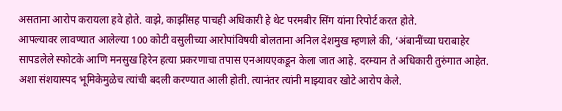असताना आरोप करायला हवे होते. वाझे, काझींसह पाचही अधिकारी हे थेट परमबीर सिंग यांना रिपोर्ट करत होते.
आपल्यावर लावण्यात आलेल्या 100 कोटी वसुलीच्या आरोपांविषयी बोलताना अनिल देशमुख म्हणाले की, ‘अंबानींच्या घराबाहेर सापडलेले स्फोटके आणि मनसुख हिरेन हत्या प्रकरणाचा तपास एनआयएकडून केला जात आहे. दरम्यान ते अधिकारी तुरुंगात आहेत. अशा संशयास्पद भूमिकेमुळेच त्यांची बदली करण्यात आली होती. त्यानंतर त्यांनी माझ्यावर खोटे आरोप केले.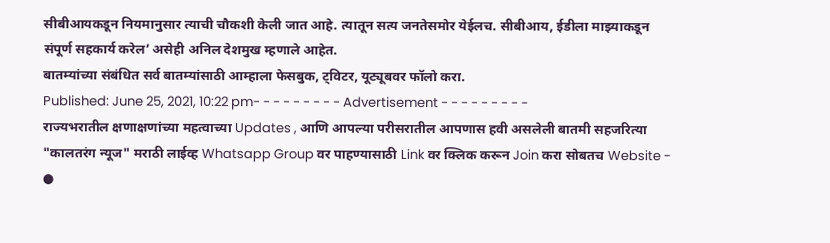सीबीआयकडून नियमानुसार त्याची चौकशी केली जात आहे. त्यातून सत्य जनतेसमोर येईलच. सीबीआय, ईडीला माझ्याकडून संपूर्ण सहकार्य करेल’ असेही अनिल देशमुख म्हणाले आहेत.
बातम्यांच्या संबंधित सर्व बातम्यांसाठी आम्हाला फेसबुक, ट्विटर, यूट्यूबवर फॉलो करा.
Published: June 25, 2021, 10:22 pm- - - - - - - - - Advertisement - - - - - - - - -
राज्यभरातील क्षणाक्षणांच्या महत्वाच्या Updates , आणि आपल्या परीसरातील आपणास हवी असलेली बातमी सहजरित्या "कालतरंग न्यूज" मराठी लाईव्ह Whatsapp Group वर पाहण्यासाठी Link वर क्लिक करून Join करा सोबतच Website - ●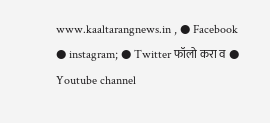www.kaaltarangnews.in , ● Facebook ● instagram; ● Twitter फॉलो करा व ● Youtube channel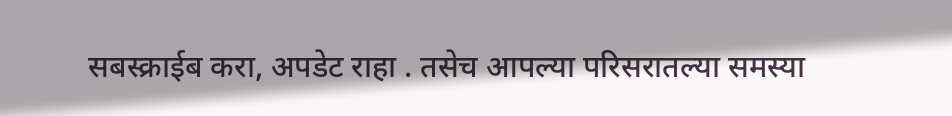सबस्क्राईब करा, अपडेट राहा . तसेच आपल्या परिसरातल्या समस्या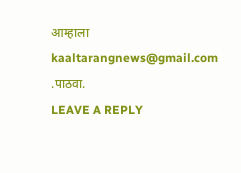आम्हाला kaaltarangnews@gmail.com .पाठवा.
LEAVE A REPLY